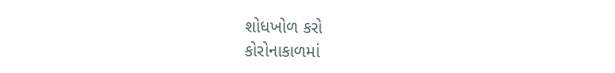શોધખોળ કરો
કોરોનાકાળમાં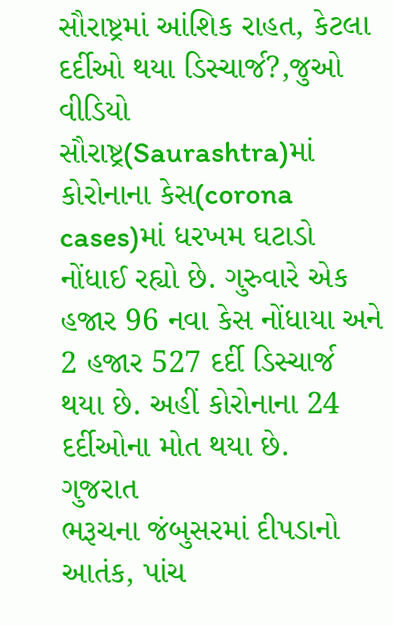સૌરાષ્ટ્રમાં આંશિક રાહત, કેટલા દર્દીઓ થયા ડિસ્ચાર્જ?,જુઓ વીડિયો
સૌરાષ્ટ્ર(Saurashtra)માં કોરોનાના કેસ(corona cases)માં ધરખમ ઘટાડો નોંધાઈ રહ્યો છે. ગુરુવારે એક હજાર 96 નવા કેસ નોંધાયા અને 2 હજાર 527 દર્દી ડિસ્ચાર્જ થયા છે. અહીં કોરોનાના 24 દર્દીઓના મોત થયા છે.
ગુજરાત
ભરૂચના જંબુસરમાં દીપડાનો આતંક, પાંચ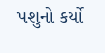પશુનો કર્યો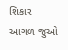શિકાર
આગળ જુઓ